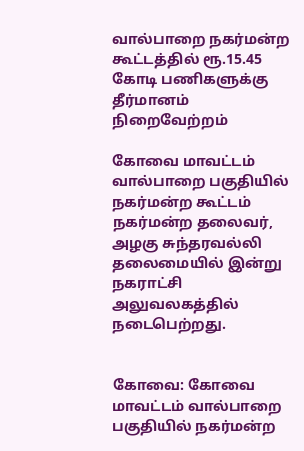வால்பாறை நகர்மன்ற கூட்டத்தில் ரூ.15.45 கோடி பணிகளுக்கு தீர்மானம் நிறைவேற்றம்

கோவை மாவட்டம் வால்பாறை பகுதியில் நகர்மன்ற கூட்டம் நகர்மன்ற தலைவர், அழகு சுந்தரவல்லி தலைமையில் இன்று நகராட்சி அலுவலகத்தில் நடைபெற்றது.


கோவை: கோவை மாவட்டம் வால்பாறை பகுதியில் நகர்மன்ற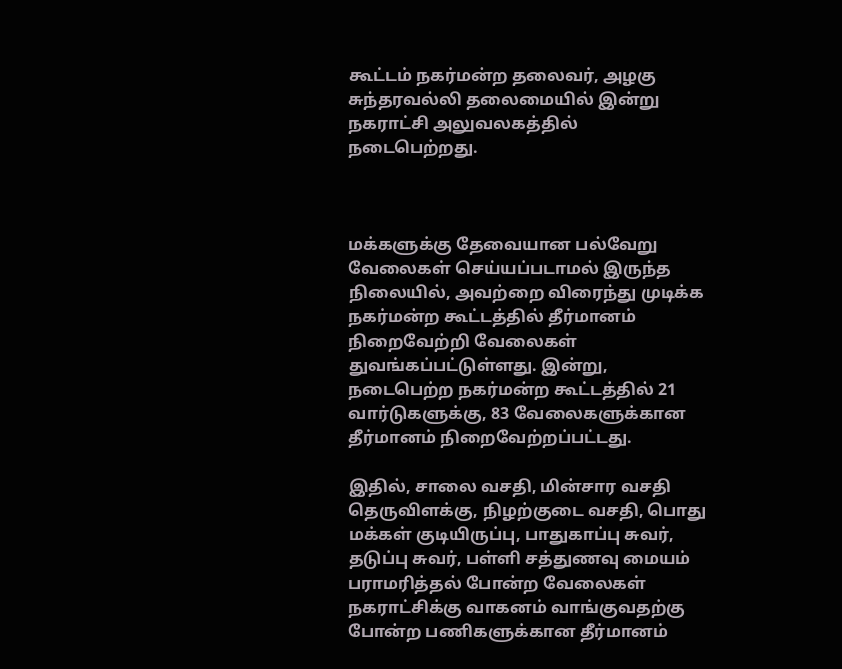கூட்டம் நகர்மன்ற தலைவர், அழகு சுந்தரவல்லி தலைமையில் இன்று நகராட்சி அலுவலகத்தில் நடைபெற்றது.



மக்களுக்கு தேவையான பல்வேறு வேலைகள் செய்யப்படாமல் இருந்த நிலையில், அவற்றை விரைந்து முடிக்க நகர்மன்ற கூட்டத்தில் தீர்மானம் நிறைவேற்றி வேலைகள் துவங்கப்பட்டுள்ளது. இன்று, நடைபெற்ற நகர்மன்ற கூட்டத்தில் 21 வார்டுகளுக்கு, 83 வேலைகளுக்கான தீர்மானம் நிறைவேற்றப்பட்டது.

இதில், சாலை வசதி, மின்சார வசதி தெருவிளக்கு, நிழற்குடை வசதி, பொது மக்கள் குடியிருப்பு, பாதுகாப்பு சுவர், தடுப்பு சுவர், பள்ளி சத்துணவு மையம் பராமரித்தல் போன்ற வேலைகள் நகராட்சிக்கு வாகனம் வாங்குவதற்கு போன்ற பணிகளுக்கான தீர்மானம்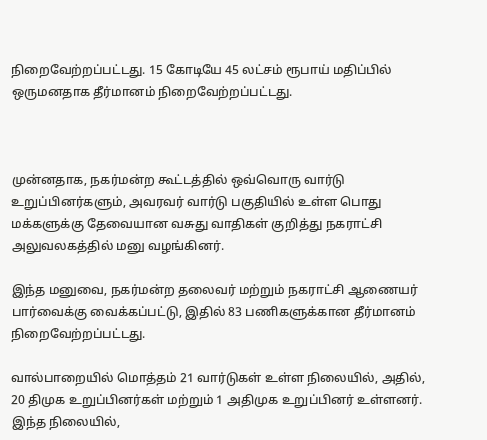நிறைவேற்றப்பட்டது. 15 கோடியே 45 லட்சம் ரூபாய் மதிப்பில் ஒருமனதாக தீர்மானம் நிறைவேற்றப்பட்டது.



முன்னதாக, நகர்மன்ற கூட்டத்தில் ஒவ்வொரு வார்டு உறுப்பினர்களும், அவரவர் வார்டு பகுதியில் உள்ள பொது மக்களுக்கு தேவையான வசுது வாதிகள் குறித்து நகராட்சி அலுவலகத்தில் மனு வழங்கினர்.

இந்த மனுவை, நகர்மன்ற தலைவர் மற்றும் நகராட்சி ஆணையர் பார்வைக்கு வைக்கப்பட்டு, இதில் 83 பணிகளுக்கான தீர்மானம் நிறைவேற்றப்பட்டது.

வால்பாறையில் மொத்தம் 21 வார்டுகள் உள்ள நிலையில், அதில், 20 திமுக உறுப்பினர்கள் மற்றும் 1 அதிமுக உறுப்பினர் உள்ளனர். இந்த நிலையில்,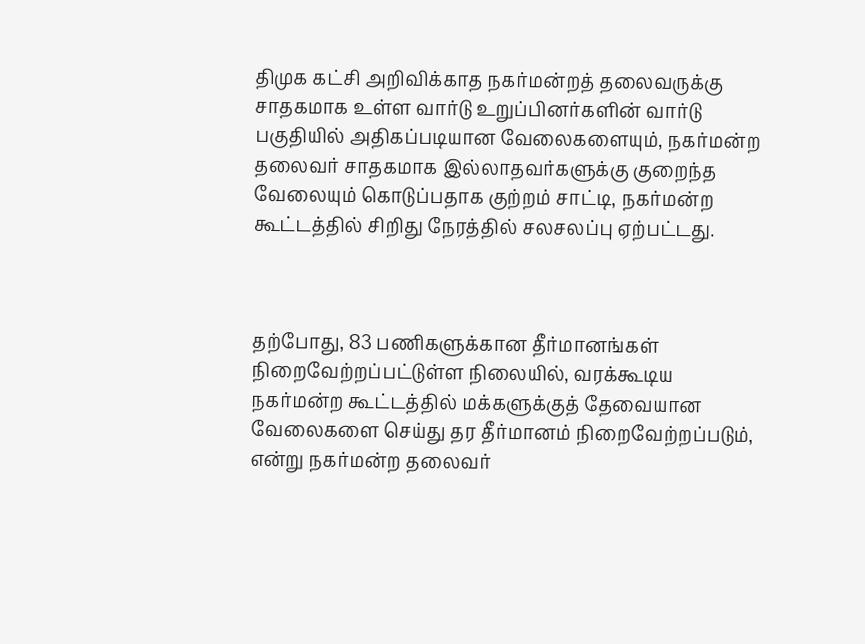திமுக கட்சி அறிவிக்காத நகர்மன்றத் தலைவருக்கு சாதகமாக உள்ள வார்டு உறுப்பினர்களின் வார்டு பகுதியில் அதிகப்படியான வேலைகளையும், நகர்மன்ற தலைவர் சாதகமாக இல்லாதவர்களுக்கு குறைந்த வேலையும் கொடுப்பதாக குற்றம் சாட்டி, நகர்மன்ற கூட்டத்தில் சிறிது நேரத்தில் சலசலப்பு ஏற்பட்டது.



தற்போது, 83 பணிகளுக்கான தீர்மானங்கள் நிறைவேற்றப்பட்டுள்ள நிலையில், வரக்கூடிய நகர்மன்ற கூட்டத்தில் மக்களுக்குத் தேவையான வேலைகளை செய்து தர தீர்மானம் நிறைவேற்றப்படும், என்று நகர்மன்ற தலைவர்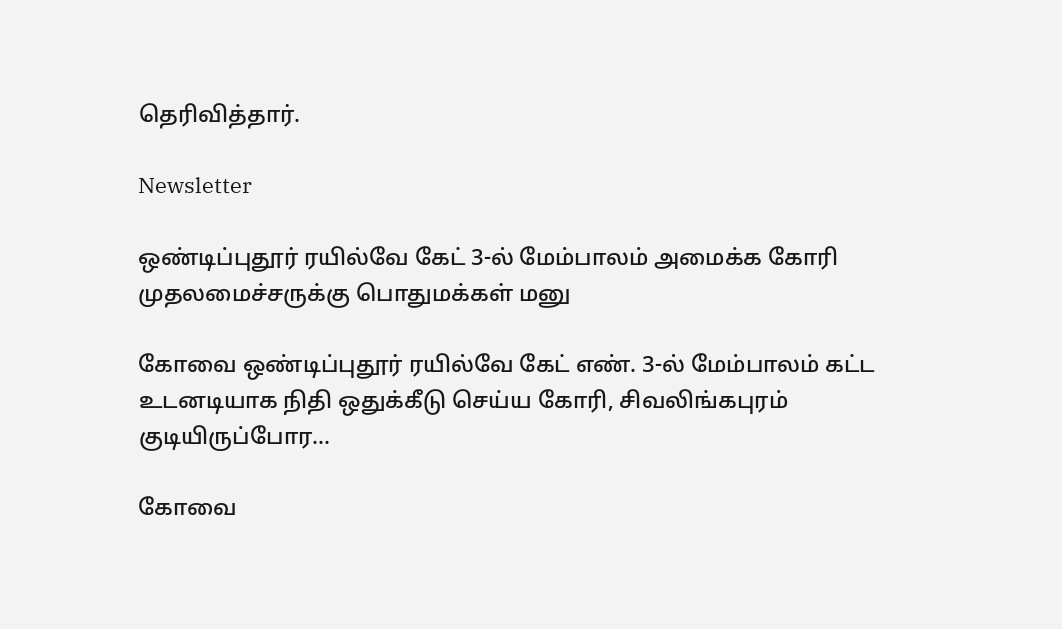தெரிவித்தார்.

Newsletter

ஒண்டிப்புதூர் ரயில்வே கேட் 3-ல் மேம்பாலம் அமைக்க கோரி முதலமைச்சருக்கு பொதுமக்கள் மனு

கோவை ஒண்டிப்புதூர் ரயில்வே கேட் எண். 3-ல் மேம்பாலம் கட்ட உடனடியாக நிதி ஒதுக்கீடு செய்ய கோரி, சிவலிங்கபுரம் குடியிருப்போர...

கோவை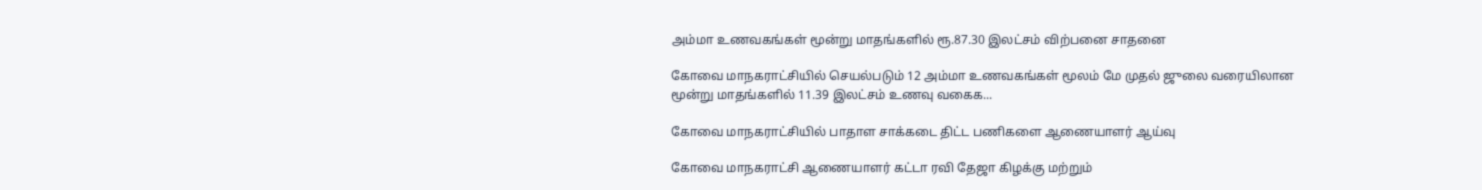அம்மா உணவகங்கள் மூன்று மாதங்களில் ரூ.87.30 இலட்சம் விற்பனை சாதனை

கோவை மாநகராட்சியில் செயல்படும் 12 அம்மா உணவகங்கள் மூலம் மே முதல் ஜுலை வரையிலான மூன்று மாதங்களில் 11.39 இலட்சம் உணவு வகைக...

கோவை மாநகராட்சியில் பாதாள சாக்கடை திட்ட பணிகளை ஆணையாளர் ஆய்வு

கோவை மாநகராட்சி ஆணையாளர் கட்டா ரவி தேஜா கிழக்கு மற்றும்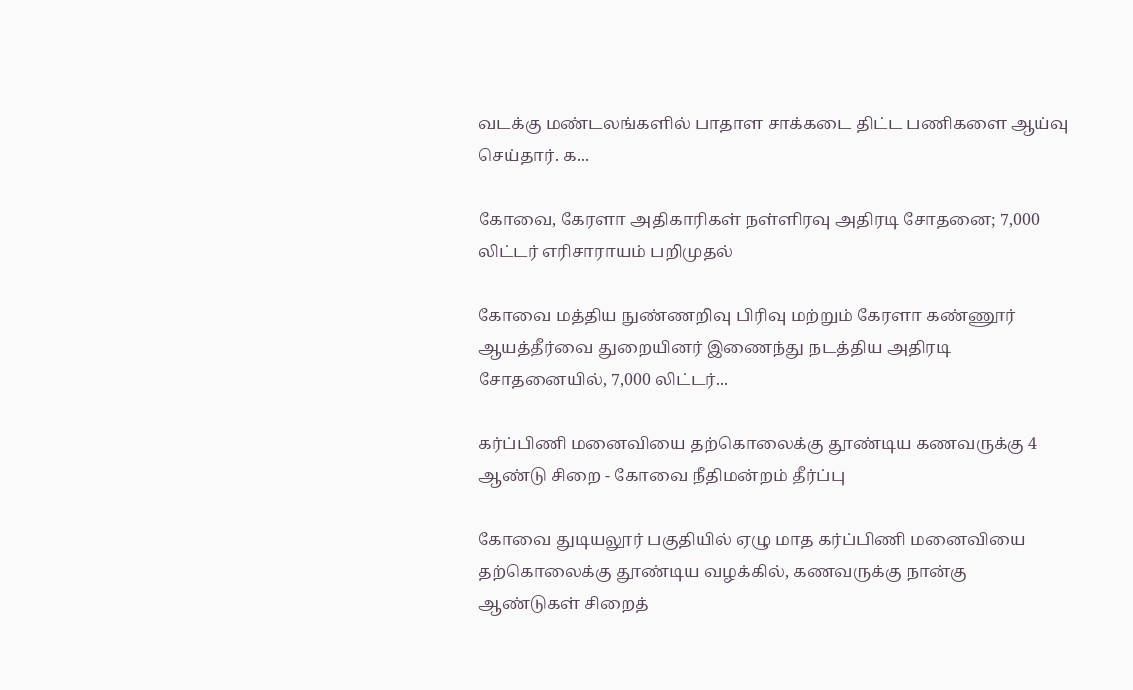வடக்கு மண்டலங்களில் பாதாள சாக்கடை திட்ட பணிகளை ஆய்வு செய்தார். க...

கோவை, கேரளா அதிகாரிகள் நள்ளிரவு அதிரடி சோதனை; 7,000 லிட்டர் எரிசாராயம் பறிமுதல்

கோவை மத்திய நுண்ணறிவு பிரிவு மற்றும் கேரளா கண்ணூர் ஆயத்தீர்வை துறையினர் இணைந்து நடத்திய அதிரடி சோதனையில், 7,000 லிட்டர்...

கர்ப்பிணி மனைவியை தற்கொலைக்கு தூண்டிய கணவருக்கு 4 ஆண்டு சிறை - கோவை நீதிமன்றம் தீர்ப்பு

கோவை துடியலூர் பகுதியில் ஏழு மாத கர்ப்பிணி மனைவியை தற்கொலைக்கு தூண்டிய வழக்கில், கணவருக்கு நான்கு ஆண்டுகள் சிறைத்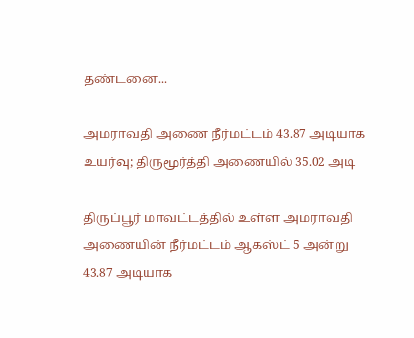தண்டனை...

அமராவதி அணை நீர்மட்டம் 43.87 அடியாக உயர்வு; திருமூர்த்தி அணையில் 35.02 அடி

திருப்பூர் மாவட்டத்தில் உள்ள அமராவதி அணையின் நீர்மட்டம் ஆகஸ்ட் 5 அன்று 43.87 அடியாக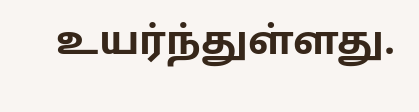உயர்ந்துள்ளது.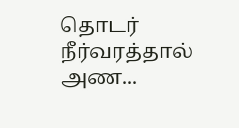தொடர் நீர்வரத்தால் அண...